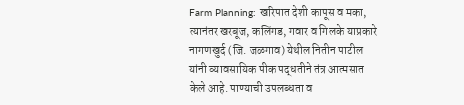Farm Planning: खरिपात देशी कापूस व मका, त्यानंतर खरबूज, कलिंगड, गवार व गिलके याप्रकारे नागणखुर्द (जि. जळगाव) येथील नितीन पाटील यांनी व्यावसायिक पीक पद्धतीने तंत्र आत्मसात केले आहे. पाण्याची उपलब्धता व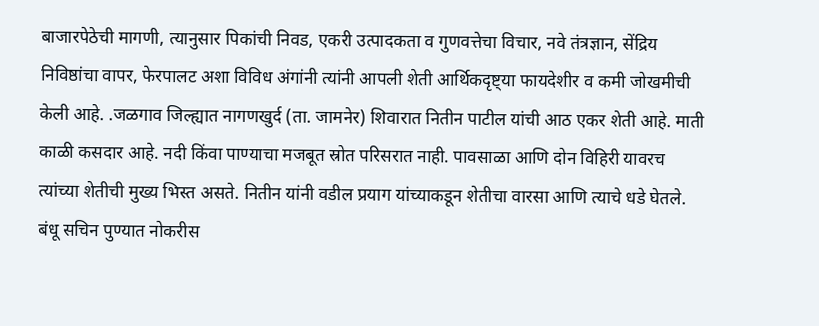बाजारपेठेची मागणी, त्यानुसार पिकांची निवड, एकरी उत्पादकता व गुणवत्तेचा विचार, नवे तंत्रज्ञान, सेंद्रिय निविष्ठांचा वापर, फेरपालट अशा विविध अंगांनी त्यांनी आपली शेती आर्थिकदृष्ट्या फायदेशीर व कमी जोखमीची केली आहे. .जळगाव जिल्ह्यात नागणखुर्द (ता. जामनेर) शिवारात नितीन पाटील यांची आठ एकर शेती आहे. माती काळी कसदार आहे. नदी किंवा पाण्याचा मजबूत स्रोत परिसरात नाही. पावसाळा आणि दोन विहिरी यावरच त्यांच्या शेतीची मुख्य भिस्त असते. नितीन यांनी वडील प्रयाग यांच्याकडून शेतीचा वारसा आणि त्याचे धडे घेतले. बंधू सचिन पुण्यात नोकरीस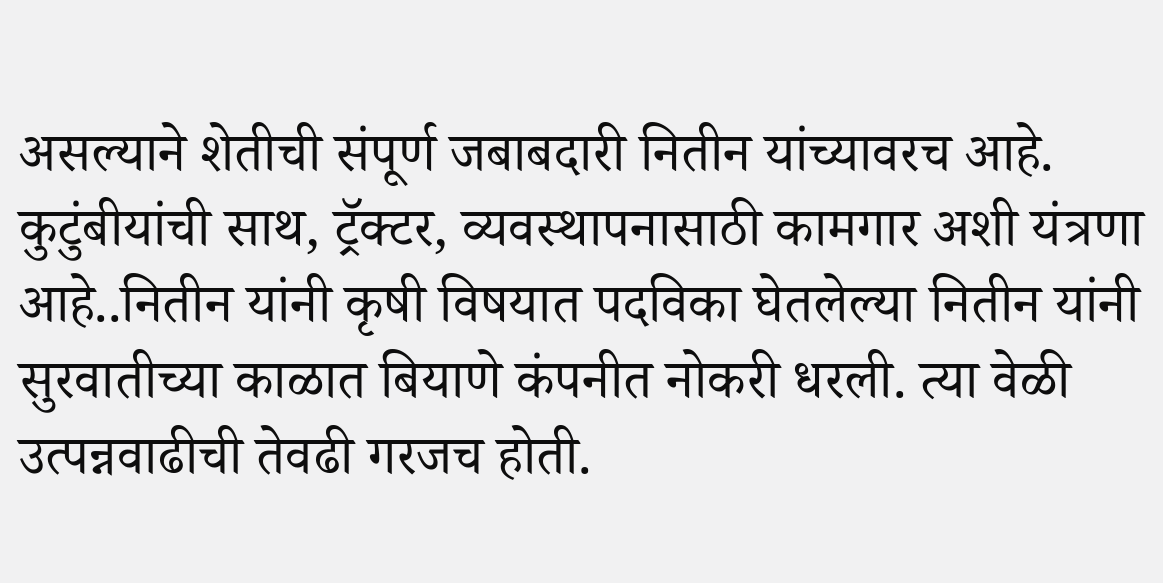असल्याने शेतीची संपूर्ण जबाबदारी नितीन यांच्यावरच आहे. कुटुंबीयांची साथ, ट्रॅक्टर, व्यवस्थापनासाठी कामगार अशी यंत्रणा आहे..नितीन यांनी कृषी विषयात पदविका घेतलेल्या नितीन यांनी सुरवातीच्या काळात बियाणे कंपनीत नोकरी धरली. त्या वेळी उत्पन्नवाढीची तेवढी गरजच होती.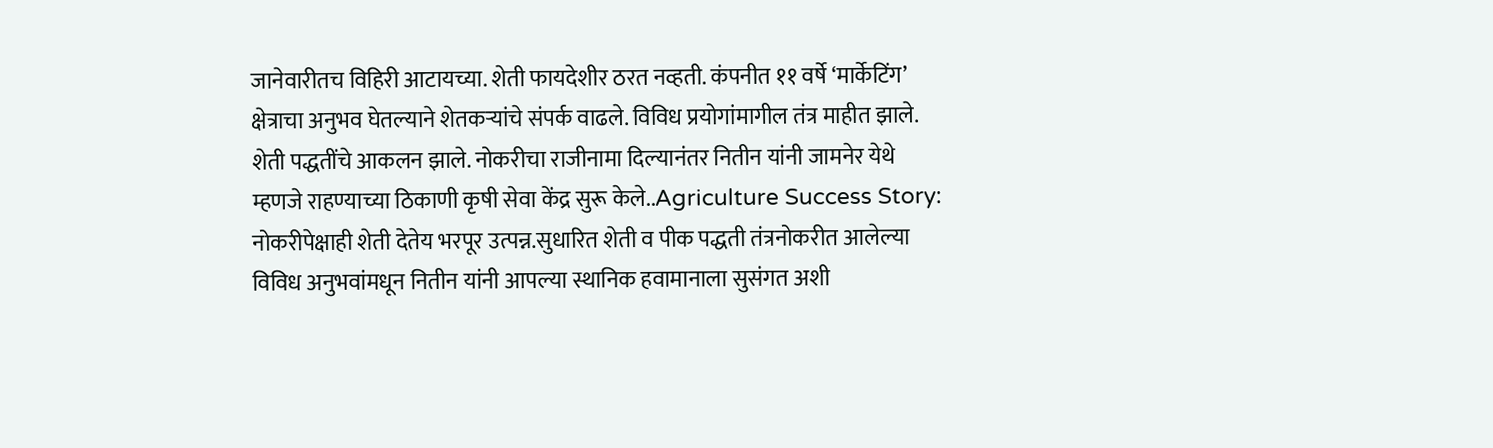जानेवारीतच विहिरी आटायच्या. शेती फायदेशीर ठरत नव्हती. कंपनीत ११ वर्षे ‘मार्केटिंग’ क्षेत्राचा अनुभव घेतल्याने शेतकऱ्यांचे संपर्क वाढले. विविध प्रयोगांमागील तंत्र माहीत झाले. शेती पद्धतींचे आकलन झाले. नोकरीचा राजीनामा दिल्यानंतर नितीन यांनी जामनेर येथे म्हणजे राहण्याच्या ठिकाणी कृषी सेवा केंद्र सुरू केले..Agriculture Success Story: नोकरीपेक्षाही शेती देतेय भरपूर उत्पन्न.सुधारित शेती व पीक पद्धती तंत्रनोकरीत आलेल्या विविध अनुभवांमधून नितीन यांनी आपल्या स्थानिक हवामानाला सुसंगत अशी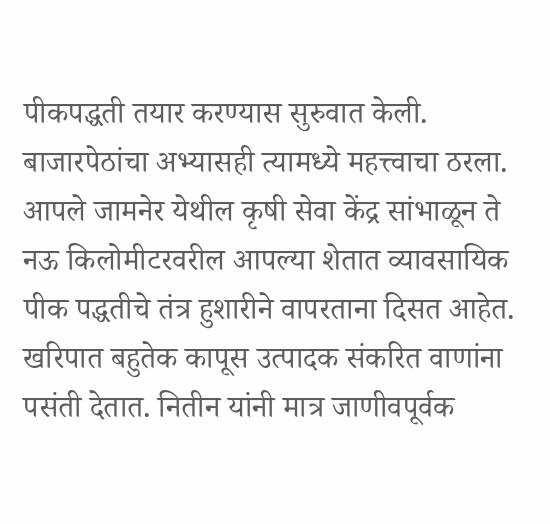पीकपद्धती तयार करण्यास सुरुवात केली. बाजारपेठांचा अभ्यासही त्यामध्ये महत्त्वाचा ठरला. आपले जामनेर येथील कृषी सेवा केंद्र सांभाळून ते नऊ किलोमीटरवरील आपल्या शेतात व्यावसायिक पीक पद्धतीचे तंत्र हुशारीने वापरताना दिसत आहेत. खरिपात बहुतेक कापूस उत्पादक संकरित वाणांना पसंती देतात. नितीन यांनी मात्र जाणीवपूर्वक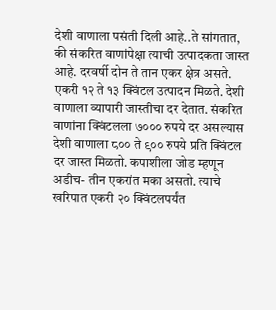देशी वाणाला पसंती दिली आहे..ते सांगतात, की संकरित वाणांपेक्षा त्याची उत्पादकता जास्त आहे. दरवर्षी दोन ते तान एकर क्षेत्र असते. एकरी १२ ते १३ क्विंटल उत्पादन मिळते. देशी वाणाला व्यापारी जास्तीचा दर देतात. संकरित वाणांना क्विंटलला ७००० रुपये दर असल्यास देशी वाणाला ८०० ते ९०० रुपये प्रति क्विंटल दर जास्त मिळतो. कपाशीला जोड म्हणून अडीच- तीन एकरांत मका असतो. त्याचे खरिपात एकरी २० क्विंटलपर्यंत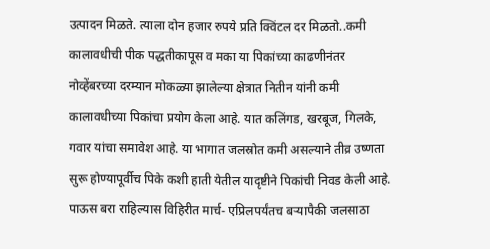उत्पादन मिळते. त्याला दोन हजार रुपये प्रति क्विंटल दर मिळतो..कमी कालावधीची पीक पद्धतीकापूस व मका या पिकांच्या काढणीनंतर नोव्हेंबरच्या दरम्यान मोकळ्या झालेल्या क्षेत्रात नितीन यांनी कमी कालावधीच्या पिकांचा प्रयोग केला आहे. यात कलिंगड, खरबूज, गिलके, गवार यांचा समावेश आहे. या भागात जलस्रोत कमी असल्याने तीव्र उष्णता सुरू होण्यापूर्वीच पिके कशी हाती येतील यादृष्टीने पिकांची निवड केली आहे. पाऊस बरा राहिल्यास विहिरीत मार्च- एप्रिलपर्यंतच बऱ्यापैकी जलसाठा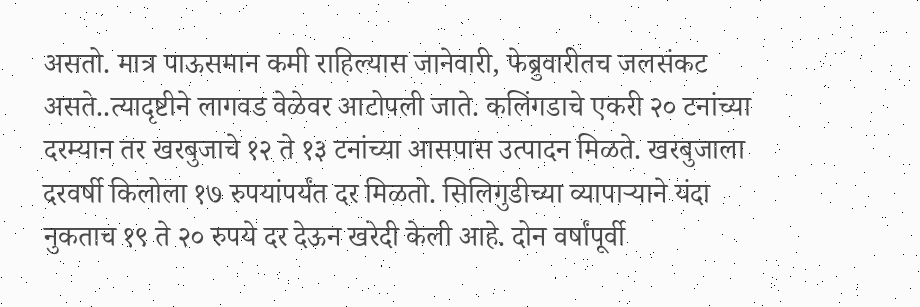असतो. मात्र पाऊसमान कमी राहिल्यास जानेवारी, फेब्रुवारीतच जलसंकट असते..त्यादृष्टीने लागवड वेळेवर आटोपली जाते. कलिंगडाचे एकरी २० टनांच्या दरम्यान तर खरबुजाचे १२ ते १३ टनांच्या आसपास उत्पादन मिळते. खरबुजाला दरवर्षी किलोला १७ रुपयांपर्यंत दर मिळतो. सिलिगुडीच्या व्यापाऱ्याने यंदा नुकताच १९ ते २० रुपये दर देऊन खरेदी केली आहे. दोन वर्षांपूर्वी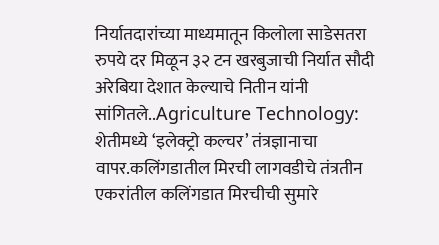निर्यातदारांच्या माध्यमातून किलोला साडेसतरा रुपये दर मिळून ३२ टन खरबुजाची निर्यात सौदी अरेबिया देशात केल्याचे नितीन यांनी सांगितले..Agriculture Technology: शेतीमध्ये ‘इलेक्ट्रो कल्चर’ तंत्रज्ञानाचा वापर.कलिंगडातील मिरची लागवडीचे तंत्रतीन एकरांतील कलिंगडात मिरचीची सुमारे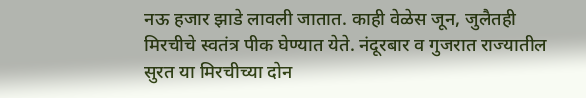नऊ हजार झाडे लावली जातात. काही वेळेस जून, जुलैतही मिरचीचे स्वतंत्र पीक घेण्यात येते. नंदूरबार व गुजरात राज्यातील सुरत या मिरचीच्या दोन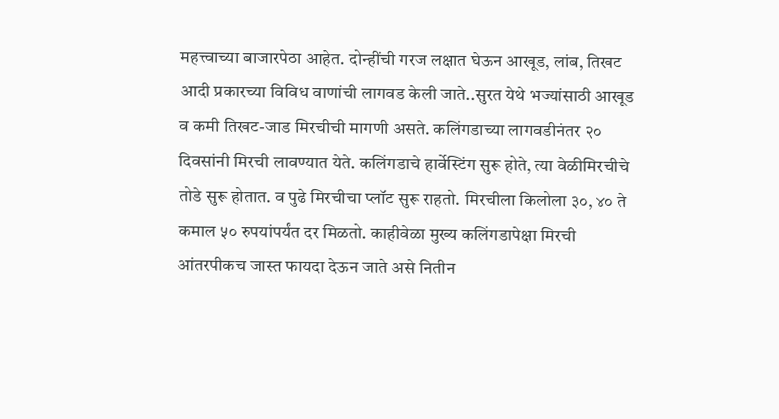महत्त्वाच्या बाजारपेठा आहेत. दोन्हींची गरज लक्षात घेऊन आखूड, लांब, तिखट आदी प्रकारच्या विविध वाणांची लागवड केली जाते..सुरत येथे भज्यांसाठी आखूड व कमी तिखट-जाड मिरचीची मागणी असते. कलिंगडाच्या लागवडीनंतर २० दिवसांनी मिरची लावण्यात येते. कलिंगडाचे हार्वेस्टिंग सुरू होते, त्या वेळीमिरचीचे तोडे सुरू होतात. व पुढे मिरचीचा प्लॉट सुरू राहतो. मिरचीला किलोला ३०, ४० ते कमाल ५० रुपयांपर्यंत दर मिळतो. काहीवेळा मुख्य कलिंगडापेक्षा मिरची आंतरपीकच जास्त फायदा देऊन जाते असे नितीन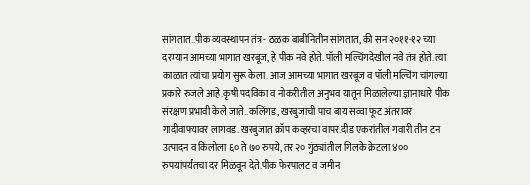सांगतात..पीक व्यवस्थापन तंत्र- ठळक बाबीनितीन सांगतात, की सन २०११-१२ च्या दरम्यान आमच्या भागात खरबूज, हे पीक नवे होते. पॉली मल्चिंगदेखील नवे तंत्र होते. त्या काळात त्यांचा प्रयोग सुरू केला. आज आमच्या भागात खरबूज व पॉली मल्चिंग चांगल्या प्रकारे रुजले आहे.कृषी पदविका व नोकरीतील अनुभव यातून मिळालेल्या ज्ञानाधारे पीक संरक्षण प्रभावी केले जाते..कलिंगड, खरबुजाची पाच बाय सव्वा फूट अंतरावर गादीवाफ्यावर लागवड. खरबुजात क्रॉप कव्हरचा वापर.दीड एकरांतील गवारी तीन टन उत्पादन व किलोला ६० ते ७० रुपये, तर २० गुंठ्यांतील गिलके क्रेटला ४०० रुपयांपर्यंतचा दर मिळवून देते.पीक फेरपालट व जमीन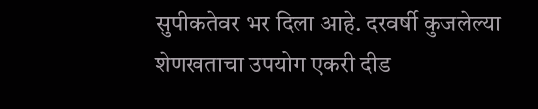सुपीकतेवर भर दिला आहे. दरवर्षी कुजलेल्या शेणखताचा उपयोग एकरी दीड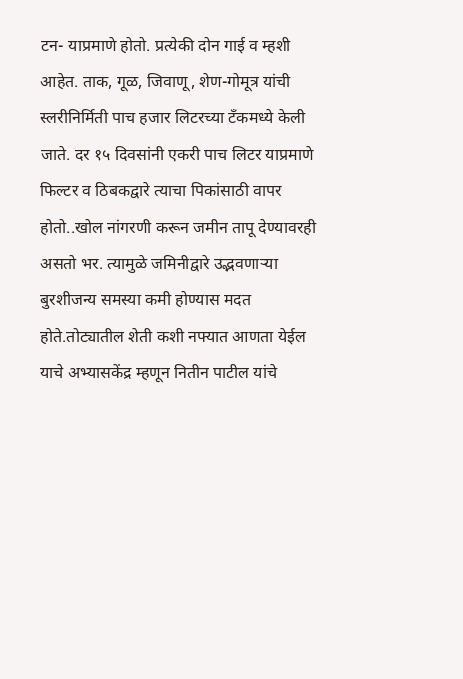टन- याप्रमाणे होतो. प्रत्येकी दोन गाई व म्हशी आहेत. ताक, गूळ, जिवाणू, शेण-गोमूत्र यांची स्लरीनिर्मिती पाच हजार लिटरच्या टॅंकमध्ये केली जाते. दर १५ दिवसांनी एकरी पाच लिटर याप्रमाणे फिल्टर व ठिबकद्वारे त्याचा पिकांसाठी वापर होतो..खोल नांगरणी करून जमीन तापू देण्यावरही असतो भर. त्यामुळे जमिनीद्वारे उद्भवणाऱ्या बुरशीजन्य समस्या कमी होण्यास मदत होते.तोट्यातील शेती कशी नफ्यात आणता येईल याचे अभ्यासकेंद्र म्हणून नितीन पाटील यांचे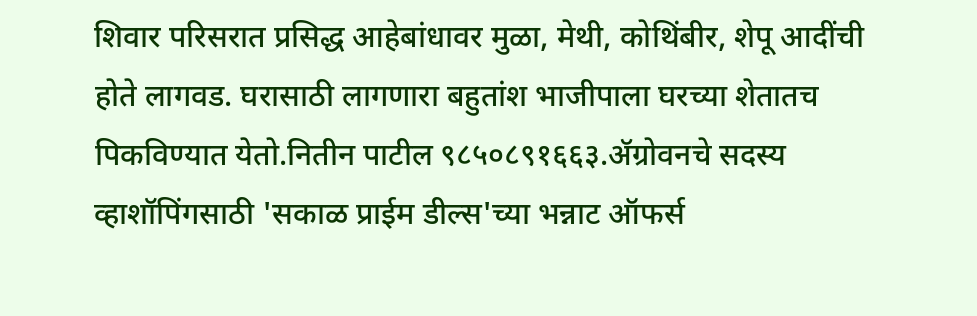शिवार परिसरात प्रसिद्ध आहेबांधावर मुळा, मेथी, कोथिंबीर, शेपू आदींची होते लागवड. घरासाठी लागणारा बहुतांश भाजीपाला घरच्या शेतातच पिकविण्यात येतो.नितीन पाटील ९८५०८९१६६३.ॲग्रोवनचे सदस्य व्हाशॉपिंगसाठी 'सकाळ प्राईम डील्स'च्या भन्नाट ऑफर्स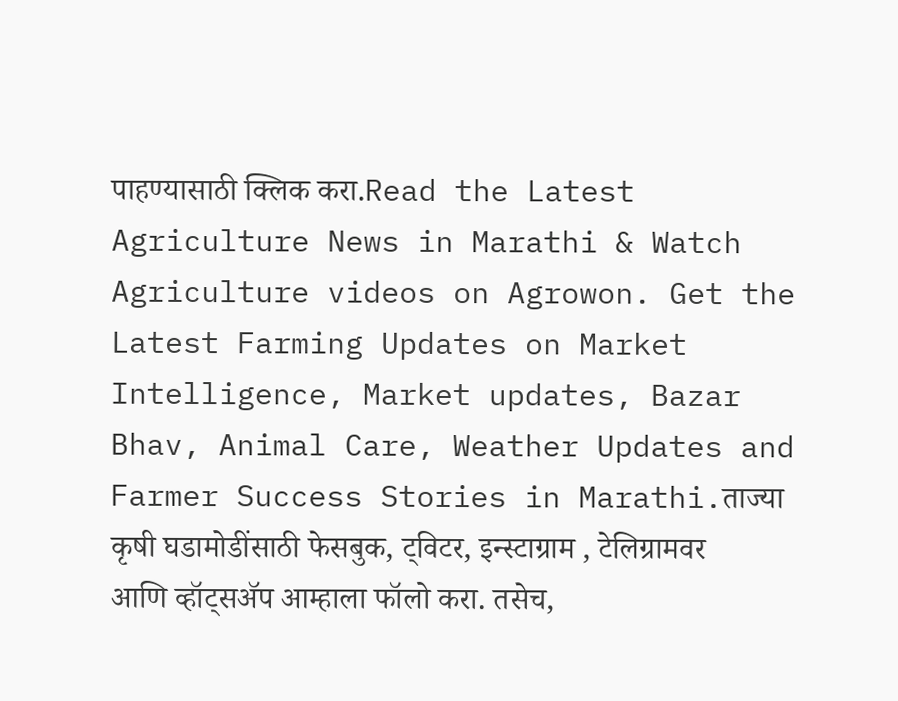पाहण्यासाठी क्लिक करा.Read the Latest Agriculture News in Marathi & Watch Agriculture videos on Agrowon. Get the Latest Farming Updates on Market Intelligence, Market updates, Bazar Bhav, Animal Care, Weather Updates and Farmer Success Stories in Marathi.ताज्या कृषी घडामोडींसाठी फेसबुक, ट्विटर, इन्स्टाग्राम , टेलिग्रामवर आणि व्हॉट्सॲप आम्हाला फॉलो करा. तसेच,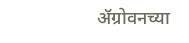ॲग्रोवनच्या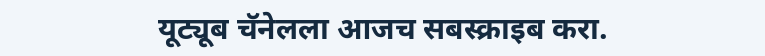यूट्यूब चॅनेलला आजच सबस्क्राइब करा.